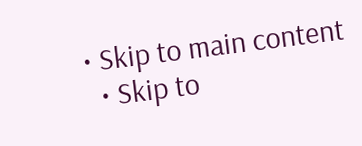• Skip to main content
  • Skip to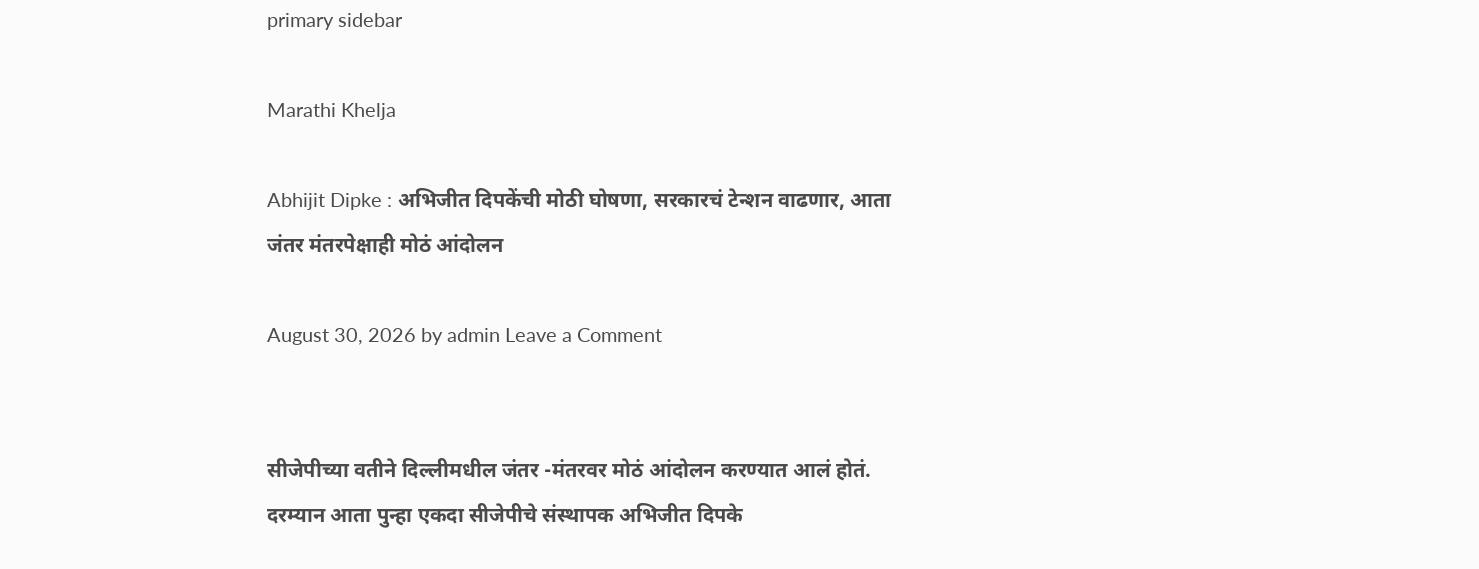primary sidebar

Marathi Khelja

Abhijit Dipke : अभिजीत दिपकेंची मोठी घोषणा, सरकारचं टेन्शन वाढणार, आता जंतर मंतरपेक्षाही मोठं आंदोलन

August 30, 2026 by admin Leave a Comment


सीजेपीच्या वतीने दिल्लीमधील जंतर -मंतरवर मोठं आंदोलन करण्यात आलं होतं. दरम्यान आता पुन्हा एकदा सीजेपीचे संस्थापक अभिजीत दिपके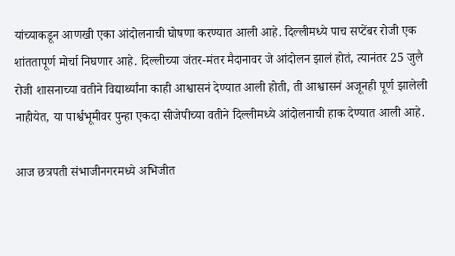यांच्याकडून आणखी एका आंदोलनाची घोषणा करण्यात आली आहे. दिल्लीमध्ये पाच सप्टेंबर रोजी एक शांततापूर्ण मोर्चा निघणार आहे. दिल्लीच्या जंतर-मंतर मैदानावर जे आंदोलन झालं होतं, त्यानंतर 25 जुलै रोजी शासनाच्या वतीने विद्यार्थ्यांना काही आश्वासनं देण्यात आली होती, ती आश्वासनं अजूनही पूर्ण झालेली नाहीयेत, या पार्श्वभूमीवर पुन्हा एकदा सीजेपीच्या वतीने दिल्लीमध्ये आंदोलनाची हाक देण्यात आली आहे.

आज छत्रपती संभाजीनगरमध्ये अभिजीत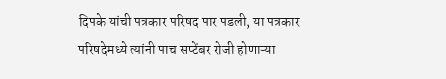दिपके यांची पत्रकार परिषद पार पडली, या पत्रकार परिषदेमध्ये त्यांनी पाच सप्टेंबर रोजी होणाऱ्या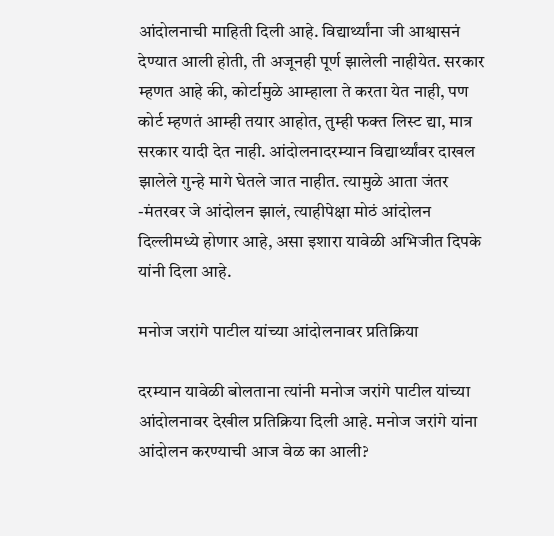आंदोलनाची माहिती दिली आहे. विद्यार्थ्यांना जी आश्वासनं देण्यात आली होती, ती अजूनही पूर्ण झालेली नाहीयेत. सरकार म्हणत आहे की, कोर्टामुळे आम्हाला ते करता येत नाही, पण कोर्ट म्हणतं आम्ही तयार आहोत, तुम्ही फक्त लिस्ट द्या, मात्र सरकार यादी देत नाही. आंदोलनादरम्यान विद्यार्थ्यांवर दाखल झालेले गुन्हे मागे घेतले जात नाहीत. त्यामुळे आता जंतर -मंतरवर जे आंदोलन झालं, त्याहीपेक्षा मोठं आंदोलन दिल्लीमध्ये होणार आहे, असा इशारा यावेळी अभिजीत दिपके यांनी दिला आहे.

मनोज जरांगे पाटील यांच्या आंदोलनावर प्रतिक्रिया

दरम्यान यावेळी बोलताना त्यांनी मनोज जरांगे पाटील यांच्या आंदोलनावर देखील प्रतिक्रिया दिली आहे. मनोज जरांगे यांना आंदोलन करण्याची आज वेळ का आली?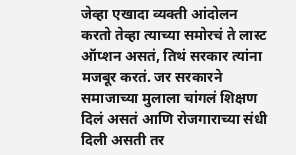जेव्हा एखादा व्यक्ती आंदोलन करतो तेव्हा त्याच्या समोरचं ते लास्ट ऑप्शन असतं, तिथं सरकार त्यांना मजबूर करतं. जर सरकारने समाजाच्या मुलाला चांगलं शिक्षण दिलं असतं आणि रोजगाराच्या संधी दिली असती तर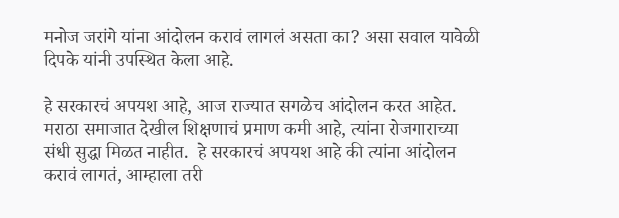मनोज जरांगे यांना आंदोलन करावं लागलं असता का? असा सवाल यावेळी दिपके यांनी उपस्थित केला आहे.

हे सरकारचं अपयश आहे, आज राज्यात सगळेच आंदोलन करत आहेत. मराठा समाजात देखील शिक्षणाचं प्रमाण कमी आहे, त्यांना रोजगाराच्या संधी सुद्धा मिळत नाहीत.  हे सरकारचं अपयश आहे की त्यांना आंदोलन करावं लागतं, आम्हाला तरी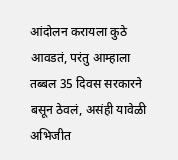आंदोलन करायला कुठे आवडतं, परंतु आम्हाला तब्बल 35 दिवस सरकारने बसून ठेवलं, असंही यावेळी अभिजीत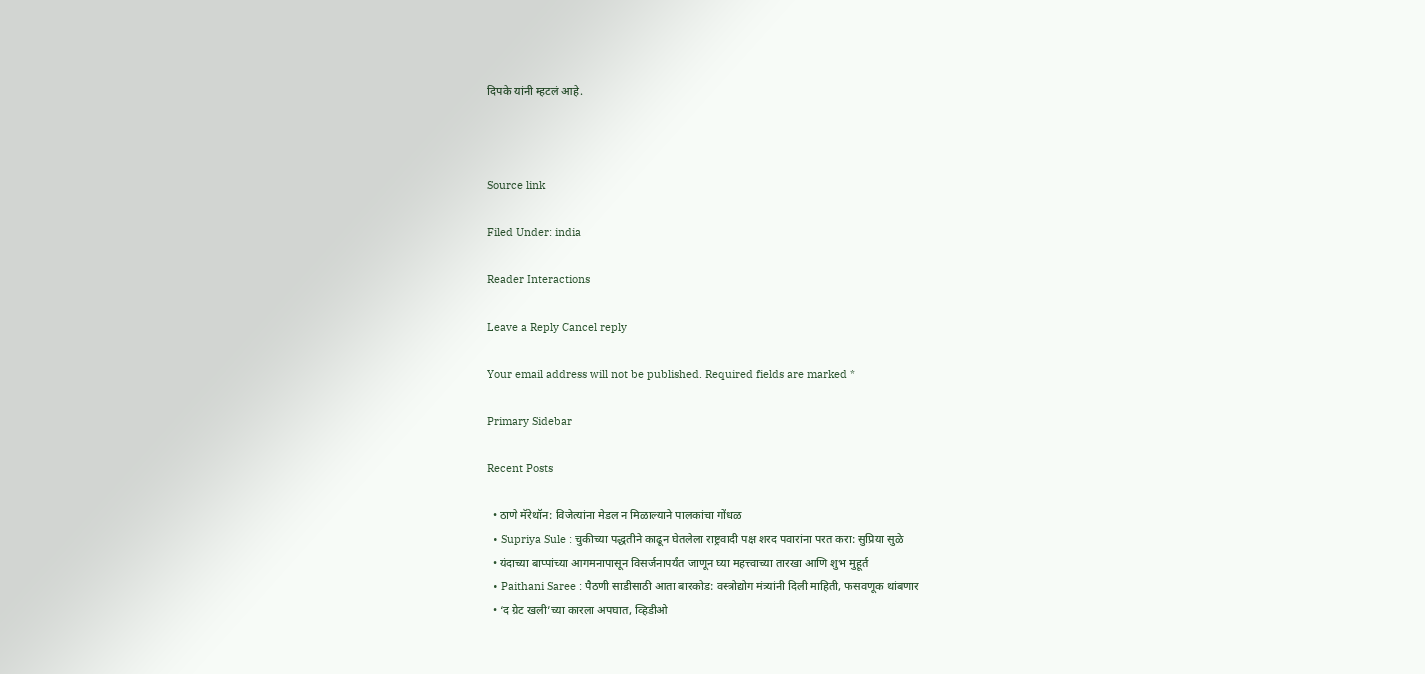दिपके यांनी म्हटलं आहे.



Source link

Filed Under: india

Reader Interactions

Leave a Reply Cancel reply

Your email address will not be published. Required fields are marked *

Primary Sidebar

Recent Posts

  • ठाणे मॅरेथॉन: विजेत्यांना मेडल न मिळाल्याने पालकांचा गोंधळ
  • Supriya Sule : चुकीच्या पद्धतीने काढून घेतलेला राष्ट्रवादी पक्ष शरद पवारांना परत करा: सुप्रिया सुळे
  • यंदाच्या बाप्पांच्या आगमनापासून विसर्जनापर्यंत जाणून घ्या महत्त्वाच्या तारखा आणि शुभ मुहूर्त
  • Paithani Saree : पैठणी साडीसाठी आता बारकोड: वस्त्रोद्योग मंत्र्यांनी दिली माहिती, फसवणूक थांबणार
  • ‘द ग्रेट खली’च्या कारला अपघात, व्हिडीओ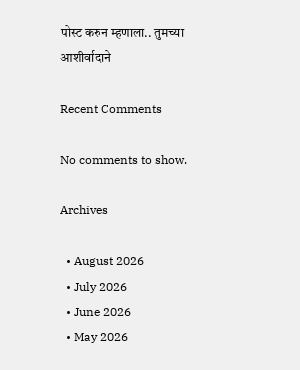पोस्ट करुन म्हणाला.. तुमच्या आशीर्वादाने

Recent Comments

No comments to show.

Archives

  • August 2026
  • July 2026
  • June 2026
  • May 2026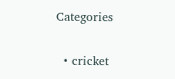Categories

  • cricket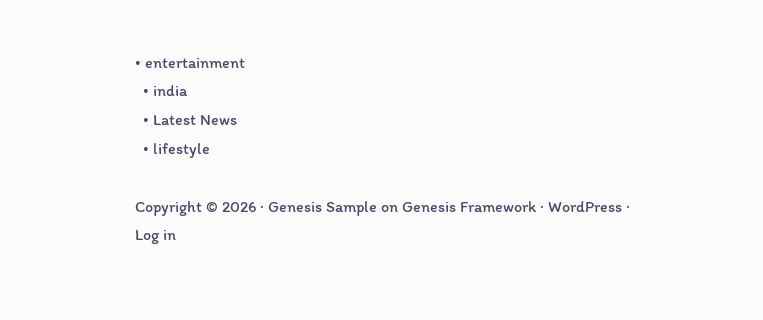• entertainment
  • india
  • Latest News
  • lifestyle

Copyright © 2026 · Genesis Sample on Genesis Framework · WordPress · Log in